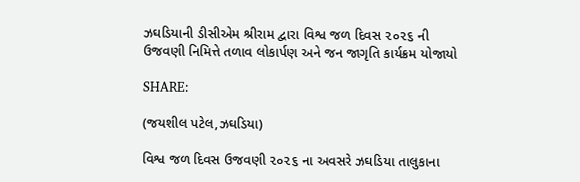ઝઘડિયાની ડીસીએમ શ્રીરામ દ્વારા વિશ્વ જળ દિવસ ૨૦૨૬ ની ઉજવણી નિમિત્તે તળાવ લોકાર્પણ અને જન જાગૃતિ કાર્યક્રમ યોજાયો

SHARE:

(જયશીલ પટેલ,ઝઘડિયા)

વિશ્વ જળ દિવસ ઉજવણી ૨૦૨૬ ના અવસરે ઝઘડિયા તાલુકાના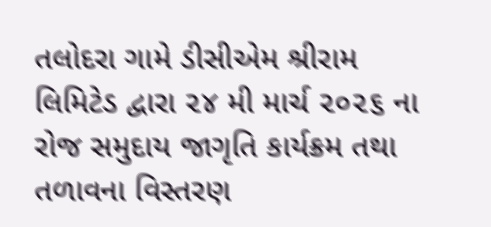તલોદરા ગામે ડીસીએમ શ્રીરામ લિમિટેડ દ્વારા ૨૪ મી માર્ચ ૨૦૨૬ ના રોજ સમુદાય જાગૃતિ કાર્યક્રમ તથા તળાવના વિસ્તરણ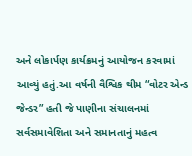અને લોકાર્પણ કાર્યક્રમનું આયોજન કરવામાં આવ્યું હતું.આ વર્ષની વૈશ્વિક થીમ “વોટર એન્ડ જેન્ડર” હતી જે પાણીના સંચાલનમાં સર્વસમાવેશિતા અને સમાનતાનું મહત્વ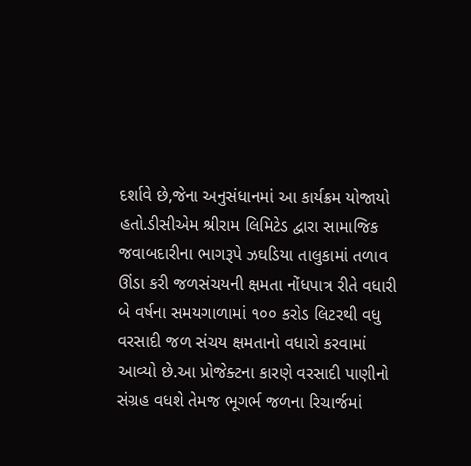દર્શાવે છે,જેના અનુસંધાનમાં આ કાર્યક્રમ યોજાયો હતો.ડીસીએમ શ્રીરામ લિમિટેડ દ્વારા સામાજિક જવાબદારીના ભાગરૂપે ઝઘડિયા તાલુકામાં તળાવ ઊંડા કરી જળસંચયની ક્ષમતા નોંધપાત્ર રીતે વધારી બે વર્ષના સમયગાળામાં ૧૦૦ કરોડ લિટરથી વધુ વરસાદી જળ સંચય ક્ષમતાનો વધારો કરવામાં આવ્યો છે.આ પ્રોજેક્ટના કારણે વરસાદી પાણીનો સંગ્રહ વધશે તેમજ ભૂગર્ભ જળના રિચાર્જમાં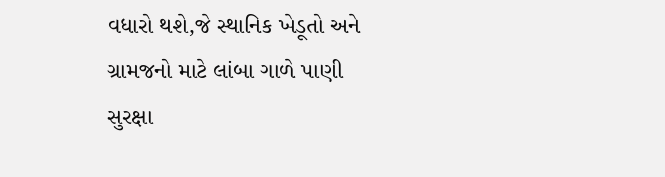વધારો થશે,જે સ્થાનિક ખેડૂતો અને ગ્રામજનો માટે લાંબા ગાળે પાણી સુરક્ષા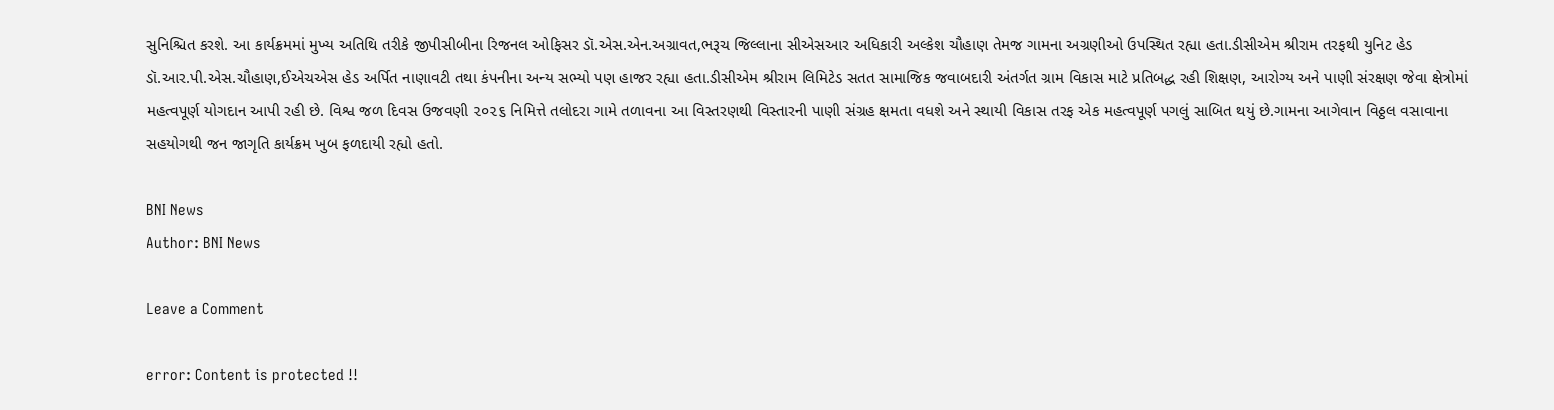સુનિશ્ચિત કરશે. આ કાર્યક્રમમાં મુખ્ય અતિથિ તરીકે જીપીસીબીના રિજનલ ઓફિસર ડૉ.એસ.એન.અગ્રાવત,ભરૂચ જિલ્લાના સીએસઆર અધિકારી અલ્કેશ ચૌહાણ તેમજ ગામના અગ્રણીઓ ઉપસ્થિત રહ્યા હતા.ડીસીએમ શ્રીરામ તરફથી યુનિટ હેડ ડૉ.આર.પી.એસ.ચૌહાણ,ઈએચએસ હેડ અર્પિત નાણાવટી તથા કંપનીના અન્ય સભ્યો પણ હાજર રહ્યા હતા.ડીસીએમ શ્રીરામ લિમિટેડ સતત સામાજિક જવાબદારી અંતર્ગત ગ્રામ વિકાસ માટે પ્રતિબદ્ધ રહી શિક્ષણ, આરોગ્ય અને પાણી સંરક્ષણ જેવા ક્ષેત્રોમાં મહત્વપૂર્ણ યોગદાન આપી રહી છે. વિશ્વ જળ દિવસ ઉજવણી ૨૦૨૬ નિમિત્તે તલોદરા ગામે તળાવના આ વિસ્તરણથી વિસ્તારની પાણી સંગ્રહ ક્ષમતા વધશે અને સ્થાયી વિકાસ તરફ એક મહત્વપૂર્ણ પગલું સાબિત થયું છે.ગામના આગેવાન વિઠ્ઠલ વસાવાના સહયોગથી જન જાગૃતિ કાર્યક્રમ ખુબ ફળદાયી રહ્યો હતો.

BNI News
Author: BNI News

Leave a Comment

error: Content is protected !!